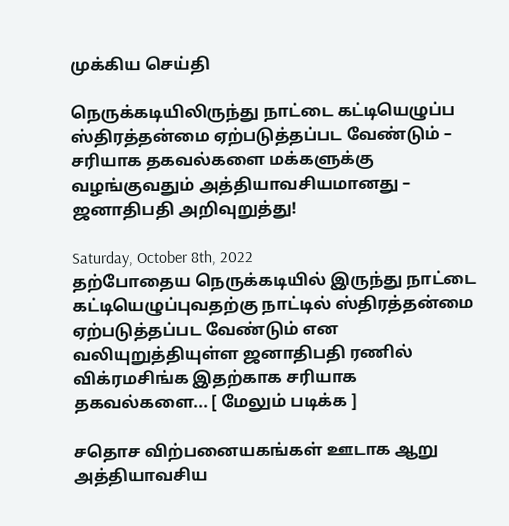முக்கிய செய்தி

நெருக்கடியிலிருந்து நாட்டை கட்டியெழுப்ப ஸ்திரத்தன்மை ஏற்படுத்தப்பட வேண்டும் – சரியாக தகவல்களை மக்களுக்கு வழங்குவதும் அத்தியாவசியமானது – ஜனாதிபதி அறிவுறுத்து!

Saturday, October 8th, 2022
தற்போதைய நெருக்கடியில் இருந்து நாட்டை கட்டியெழுப்புவதற்கு நாட்டில் ஸ்திரத்தன்மை ஏற்படுத்தப்பட வேண்டும் என வலியுறுத்தியுள்ள ஜனாதிபதி ரணில் விக்ரமசிங்க இதற்காக சரியாக தகவல்களை... [ மேலும் படிக்க ]

சதொச விற்பனையகங்கள் ஊடாக ஆறு அத்தியாவசிய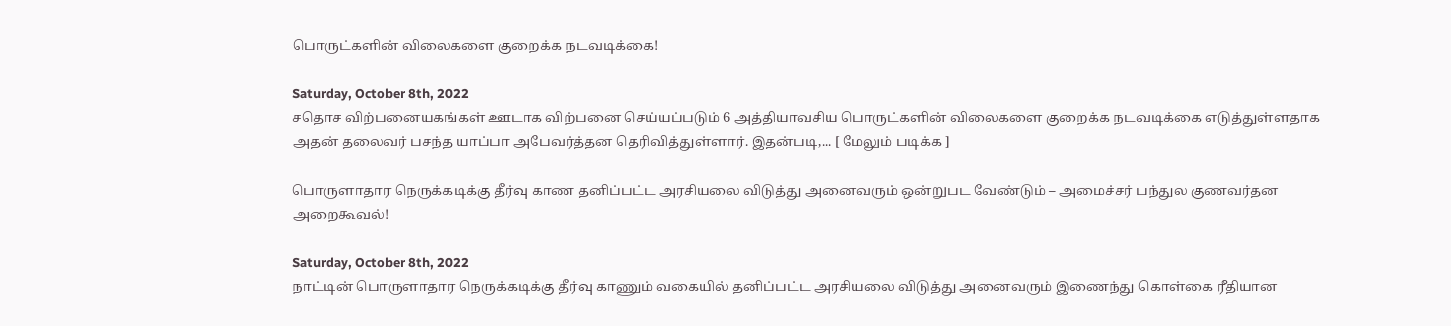பொருட்களின் விலைகளை குறைக்க நடவடிக்கை!

Saturday, October 8th, 2022
சதொச விற்பனையகங்கள் ஊடாக விற்பனை செய்யப்படும் 6 அத்தியாவசிய பொருட்களின் விலைகளை குறைக்க நடவடிக்கை எடுத்துள்ளதாக அதன் தலைவர் பசந்த யாப்பா அபேவர்த்தன தெரிவித்துள்ளார். இதன்படி,... [ மேலும் படிக்க ]

பொருளாதார நெருக்கடிக்கு தீர்வு காண தனிப்பட்ட அரசியலை விடுத்து அனைவரும் ஒன்றுபட வேண்டும் – அமைச்சர் பந்துல குணவர்தன அறைகூவல்!

Saturday, October 8th, 2022
நாட்டின் பொருளாதார நெருக்கடிக்கு தீர்வு காணும் வகையில் தனிப்பட்ட அரசியலை விடுத்து அனைவரும் இணைந்து கொள்கை ரீதியான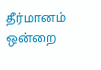தீர்மானம் ஒன்றை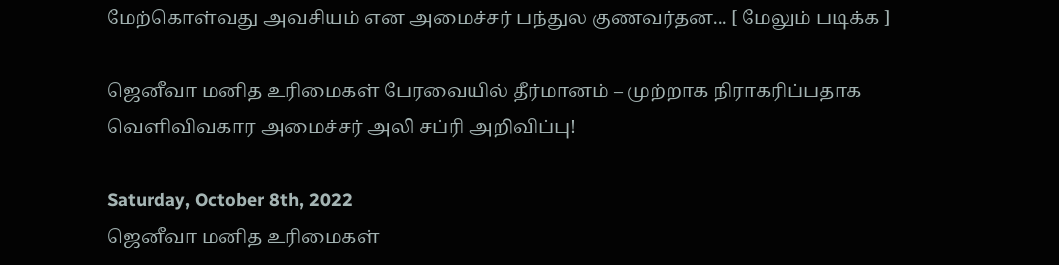மேற்கொள்வது அவசியம் என அமைச்சர் பந்துல குணவர்தன... [ மேலும் படிக்க ]

ஜெனீவா மனித உரிமைகள் பேரவையில் தீர்மானம் – முற்றாக நிராகரிப்பதாக வெளிவிவகார அமைச்சர் அலி சப்ரி அறிவிப்பு!

Saturday, October 8th, 2022
ஜெனீவா மனித உரிமைகள்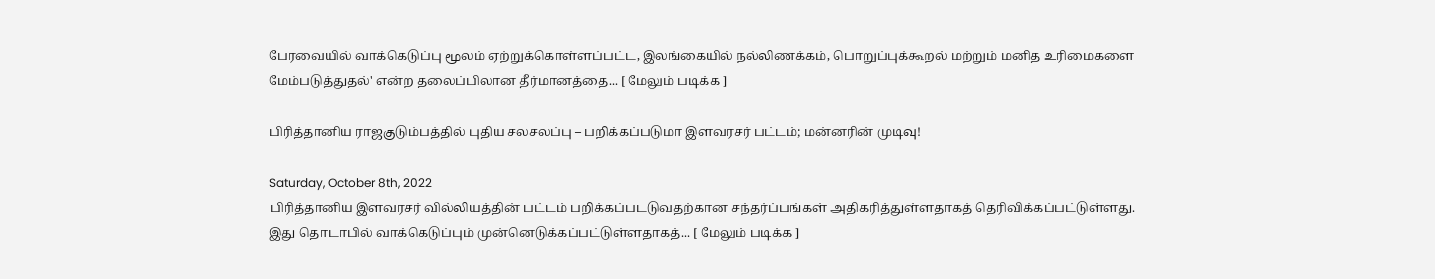பேரவையில் வாக்கெடுப்பு மூலம் ஏற்றுக்கொள்ளப்பட்ட, இலங்கையில் நல்லிணக்கம், பொறுப்புக்கூறல் மற்றும் மனித உரிமைகளை மேம்படுத்துதல்' என்ற தலைப்பிலான தீர்மானத்தை... [ மேலும் படிக்க ]

பிரித்தானிய ராஜகுடும்பத்தில் புதிய சலசலப்பு – பறிக்கப்படுமா இளவரசர் பட்டம்; மன்னரின் முடிவு!

Saturday, October 8th, 2022
பிரித்தானிய இளவரசர் வில்லியத்தின் பட்டம் பறிக்கப்படடுவதற்கான சந்தர்ப்பங்கள் அதிகரித்துள்ளதாகத் தெரிவிக்கப்பட்டுள்ளது. இது தொடாபில் வாக்கெடுப்பும் முன்னெடுக்கப்பட்டுள்ளதாகத்... [ மேலும் படிக்க ]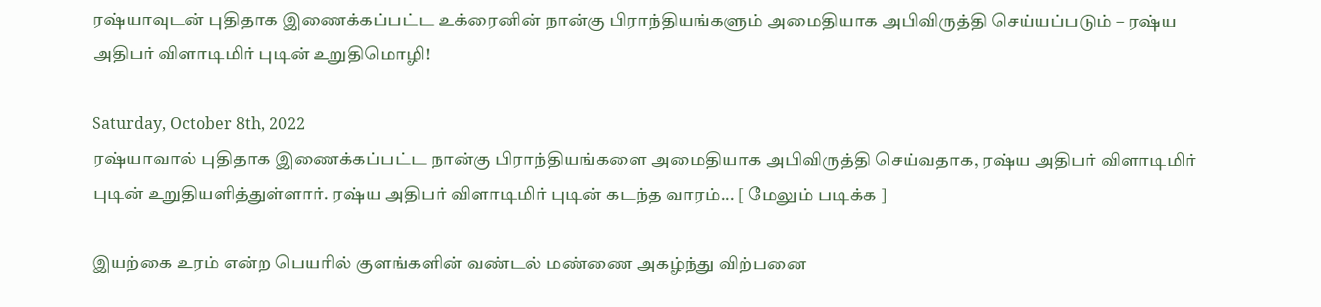ரஷ்யாவுடன் புதிதாக இணைக்கப்பட்ட உக்ரைனின் நான்கு பிராந்தியங்களும் அமைதியாக அபிவிருத்தி செய்யப்படும் – ரஷ்ய அதிபர் விளாடிமிர் புடின் உறுதிமொழி!

Saturday, October 8th, 2022
ரஷ்யாவால் புதிதாக இணைக்கப்பட்ட நான்கு பிராந்தியங்களை அமைதியாக அபிவிருத்தி செய்வதாக, ரஷ்ய அதிபர் விளாடிமிர் புடின் உறுதியளித்துள்ளார். ரஷ்ய அதிபர் விளாடிமிர் புடின் கடந்த வாரம்... [ மேலும் படிக்க ]

இயற்கை உரம் என்ற பெயரில் குளங்களின் வண்டல் மண்ணை அகழ்ந்து விற்பனை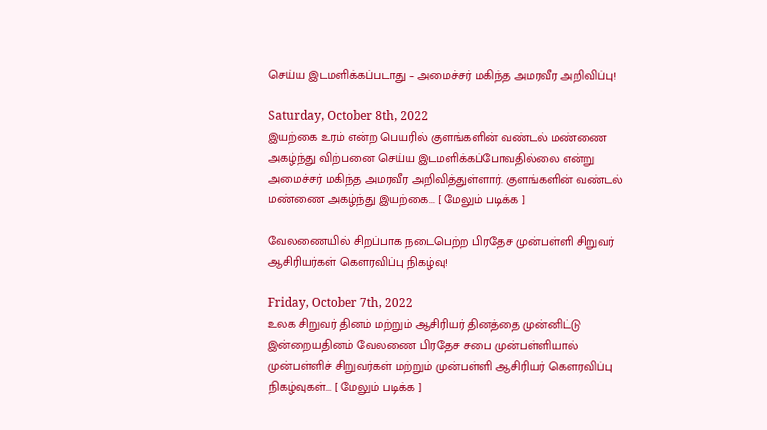செய்ய இடமளிக்கப்படாது – அமைச்சர் மகிந்த அமரவீர அறிவிப்பு!

Saturday, October 8th, 2022
இயற்கை உரம் என்ற பெயரில் குளங்களின் வண்டல் மண்ணை அகழ்ந்து விற்பனை செய்ய இடமளிக்கப்போவதில்லை என்று அமைச்சர் மகிந்த அமரவீர அறிவித்துள்ளார். குளங்களின் வண்டல் மண்ணை அகழ்ந்து இயற்கை... [ மேலும் படிக்க ]

வேலணையில் சிறப்பாக நடைபெற்ற பிரதேச முன்பள்ளி சிறுவர் ஆசிரியர்கள் கௌரவிப்பு நிகழ்வு!

Friday, October 7th, 2022
உலக சிறுவர் தினம் மற்றும் ஆசிரியர் தினத்தை முன்னிட்டு இன்றையதினம் வேலணை பிரதேச சபை முன்பள்ளியால் முன்பள்ளிச் சிறுவர்கள் மற்றும் முன்பள்ளி ஆசிரியர் கௌரவிப்பு நிகழ்வுகள்... [ மேலும் படிக்க ]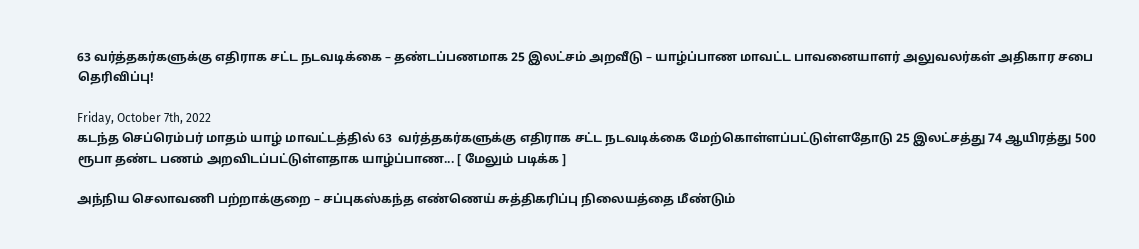63 வர்த்தகர்களுக்கு எதிராக சட்ட நடவடிக்கை – தண்டப்பணமாக 25 இலட்சம் அறவீடு – யாழ்ப்பாண மாவட்ட பாவனையாளர் அலுவலர்கள் அதிகார சபை தெரிவிப்பு!

Friday, October 7th, 2022
கடந்த செப்ரெம்பர் மாதம் யாழ் மாவட்டத்தில் 63  வர்த்தகர்களுக்கு எதிராக சட்ட நடவடிக்கை மேற்கொள்ளப்பட்டுள்ளதோடு 25 இலட்சத்து 74 ஆயிரத்து 500 ரூபா தண்ட பணம் அறவிடப்பட்டுள்ளதாக யாழ்ப்பாண... [ மேலும் படிக்க ]

அந்நிய செலாவணி பற்றாக்குறை – சப்புகஸ்கந்த எண்ணெய் சுத்திகரிப்பு நிலையத்தை மீண்டும்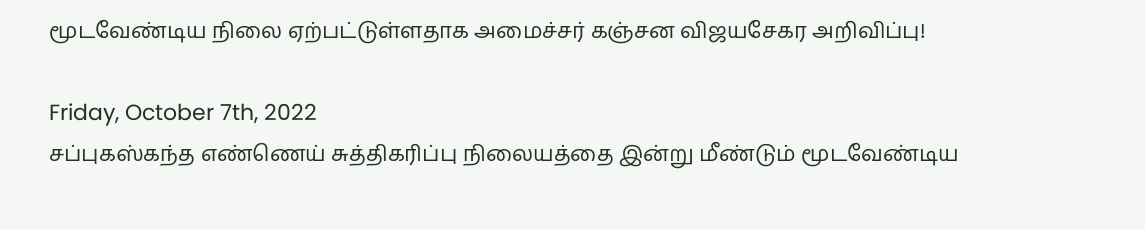மூடவேண்டிய நிலை ஏற்பட்டுள்ளதாக அமைச்சர் கஞ்சன விஜயசேகர அறிவிப்பு!

Friday, October 7th, 2022
சப்புகஸ்கந்த எண்ணெய் சுத்திகரிப்பு நிலையத்தை இன்று மீண்டும் மூடவேண்டிய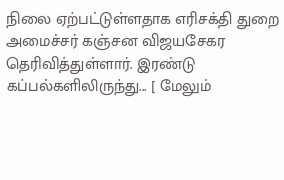நிலை ஏற்பட்டுள்ளதாக எரிசக்தி துறை அமைச்சர் கஞ்சன விஜயசேகர தெரிவித்துள்ளார். இரண்டு கப்பல்களிலிருந்து... [ மேலும்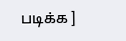படிக்க ]